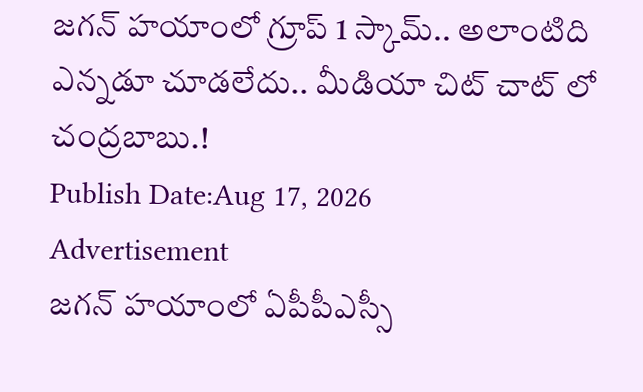జగన్ హయాంలో గ్రూప్ 1 స్కామ్.. అలాంటిది ఎన్నడూ చూడలేదు.. మీడియా చిట్ చాట్ లో చంద్రబాబు.!
Publish Date:Aug 17, 2026
Advertisement
జగన్ హయాంలో ఏపీపీఎస్సీ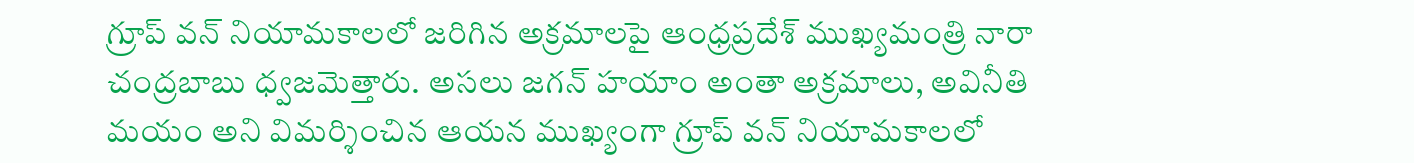గ్రూప్ వన్ నియామకాలలో జరిగిన అక్రమాలపై ఆంధ్రప్రదేశ్ ముఖ్యమంత్రి నారా చంద్రబాబు ధ్వజమెత్తారు. అసలు జగన్ హయాం అంతా అక్రమాలు, అవినీతి మయం అని విమర్శించిన ఆయన ముఖ్యంగా గ్రూప్ వన్ నియామకాలలో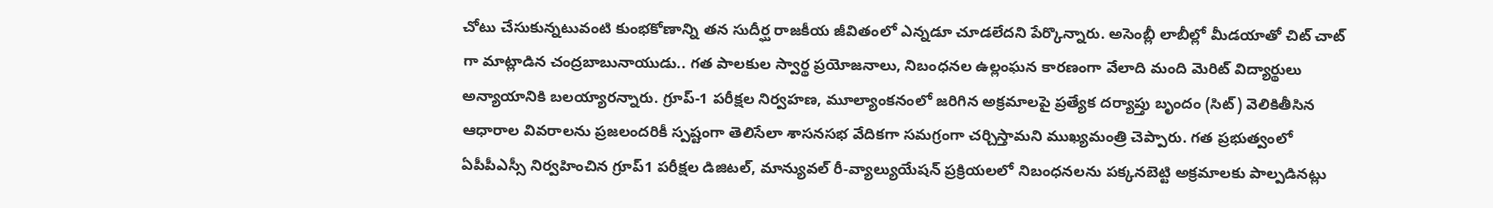చోటు చేసుకున్నటువంటి కుంభకోణాన్ని తన సుదీర్ఘ రాజకీయ జీవితంలో ఎన్నడూ చూడలేదని పేర్కొన్నారు. అసెంబ్లీ లాబీల్లో మీడయాతో చిట్ చాట్ గా మాట్లాడిన చంద్రబాబునాయుడు.. గత పాలకుల స్వార్థ ప్రయోజనాలు, నిబంధనల ఉల్లంఘన కారణంగా వేలాది మంది మెరిట్ విద్యార్థులు అన్యాయానికి బలయ్యారన్నారు. గ్రూప్-1 పరీక్షల నిర్వహణ, మూల్యాంకనంలో జరిగిన అక్రమాలపై ప్రత్యేక దర్యాప్తు బృందం (సిట్) వెలికితీసిన ఆధారాల వివరాలను ప్రజలందరికీ స్పష్టంగా తెలిసేలా శాసనసభ వేదికగా సమగ్రంగా చర్చిస్తామని ముఖ్యమంత్రి చెప్పారు. గత ప్రభుత్వంలో ఏపీపీఎస్సీ నిర్వహించిన గ్రూప్1 పరీక్షల డిజిటల్, మాన్యువల్ రీ-వ్యాల్యుయేషన్ ప్రక్రియలలో నిబంధనలను పక్కనబెట్టి అక్రమాలకు పాల్పడినట్లు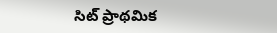సిట్ ప్రాథమిక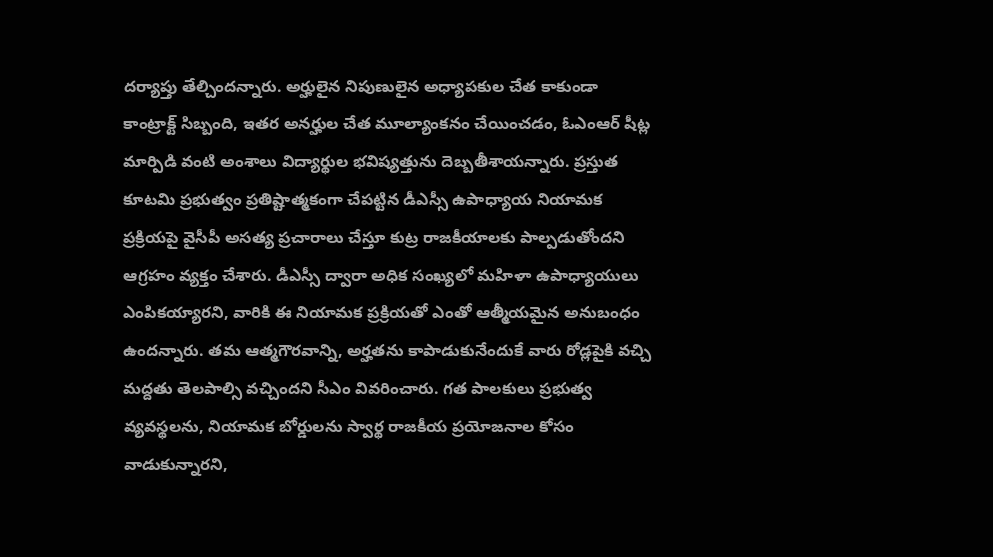దర్యాప్తు తేల్చిందన్నారు. అర్హులైన నిపుణులైన అధ్యాపకుల చేత కాకుండా కాంట్రాక్ట్ సిబ్బంది, ఇతర అనర్హుల చేత మూల్యాంకనం చేయించడం, ఓఎంఆర్ షీట్ల మార్పిడి వంటి అంశాలు విద్యార్థుల భవిష్యత్తును దెబ్బతీశాయన్నారు. ప్రస్తుత కూటమి ప్రభుత్వం ప్రతిష్టాత్మకంగా చేపట్టిన డీఎస్సీ ఉపాధ్యాయ నియామక ప్రక్రియపై వైసీపీ అసత్య ప్రచారాలు చేస్తూ కుట్ర రాజకీయాలకు పాల్పడుతోందని ఆగ్రహం వ్యక్తం చేశారు. డీఎస్సీ ద్వారా అధిక సంఖ్యలో మహిళా ఉపాధ్యాయులు ఎంపికయ్యారని, వారికి ఈ నియామక ప్రక్రియతో ఎంతో ఆత్మీయమైన అనుబంధం ఉందన్నారు. తమ ఆత్మగౌరవాన్ని, అర్హతను కాపాడుకునేందుకే వారు రోడ్లపైకి వచ్చి మద్దతు తెలపాల్సి వచ్చిందని సీఎం వివరించారు. గత పాలకులు ప్రభుత్వ వ్యవస్థలను, నియామక బోర్డులను స్వార్థ రాజకీయ ప్రయోజనాల కోసం వాడుకున్నారని,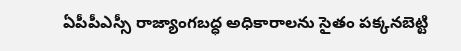ఏపీపీఎస్సీ రాజ్యాంగబద్ధ అధికారాలను సైతం పక్కనబెట్టి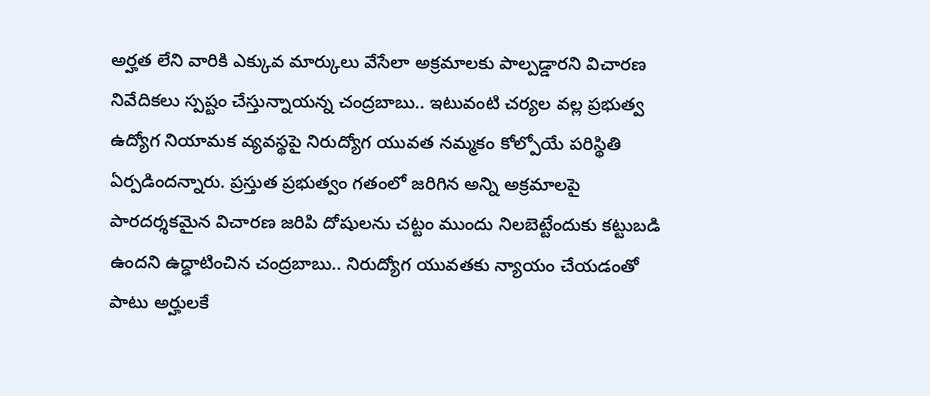అర్హత లేని వారికి ఎక్కువ మార్కులు వేసేలా అక్రమాలకు పాల్పడ్డారని విచారణ నివేదికలు స్పష్టం చేస్తున్నాయన్న చంద్రబాబు.. ఇటువంటి చర్యల వల్ల ప్రభుత్వ ఉద్యోగ నియామక వ్యవస్థపై నిరుద్యోగ యువత నమ్మకం కోల్పోయే పరిస్థితి ఏర్పడిందన్నారు. ప్రస్తుత ప్రభుత్వం గతంలో జరిగిన అన్ని అక్రమాలపై పారదర్శకమైన విచారణ జరిపి దోషులను చట్టం ముందు నిలబెట్టేందుకు కట్టుబడి ఉందని ఉద్ఢాటించిన చంద్రబాబు.. నిరుద్యోగ యువతకు న్యాయం చేయడంతో పాటు అర్హులకే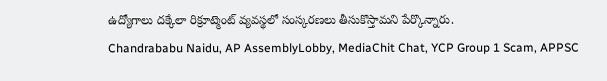ఉద్యోగాలు దక్కేలా రిక్రూట్మెంట్ వ్యవస్థలో సంస్కరణలు తీసుకొస్తామని పేర్కొన్నారు.
Chandrababu Naidu, AP AssemblyLobby, MediaChit Chat, YCP Group 1 Scam, APPSC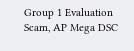Group 1 Evaluation Scam, AP Mega DSC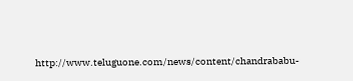http://www.teluguone.com/news/content/chandrababu-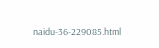naidu-36-229085.html